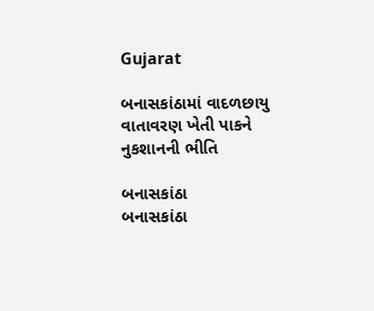Gujarat

બનાસકાંઠામાં વાદળછાયુ વાતાવરણ ખેતી પાકને નુકશાનની ભીતિ

બનાસકાંઠા
બનાસકાંઠા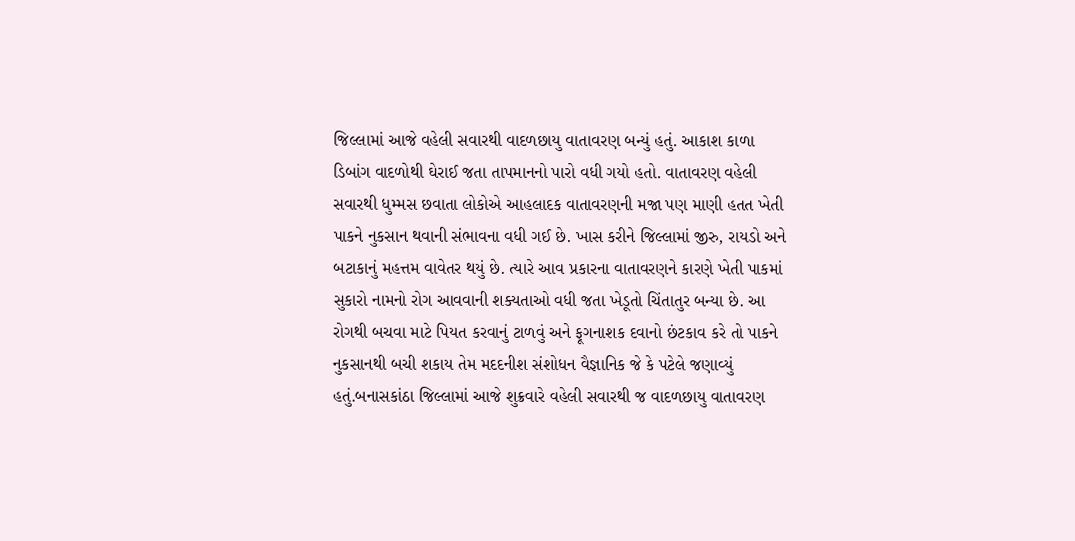જિલ્લામાં આજે વહેલી સવારથી વાદળછાયુ વાતાવરણ બન્યું હતું. આકાશ કાળા ડિબાંગ વાદળોથી ઘેરાઈ જતા તાપમાનનો પારો વધી ગયો હતો. વાતાવરણ વહેલી સવારથી ધુમ્મસ છવાતા લોકોએ આહલાદક વાતાવરણની મજા પણ માણી હતત ખેતી પાકને નુકસાન થવાની સંભાવના વધી ગઈ છે. ખાસ કરીને જિલ્લામાં જીરુ, રાયડો અને બટાકાનું મહત્તમ વાવેતર થયું છે. ત્યારે આવ પ્રકારના વાતાવરણને કારણે ખેતી પાકમાં સુકારો નામનો રોગ આવવાની શક્યતાઓ વધી જતા ખેડૂતો ચિંતાતુર બન્યા છે. આ રોગથી બચવા માટે પિયત કરવાનું ટાળવું અને ફૂગનાશક દવાનો છંટકાવ કરે તો પાકને નુકસાનથી બચી શકાય તેમ મદદનીશ સંશોધન વૈજ્ઞાનિક જે કે પટેલે જણાવ્યું હતું.બનાસકાંઠા જિલ્લામાં આજે શુક્રવારે વહેલી સવારથી જ વાદળછાયુ વાતાવરણ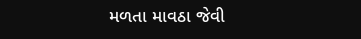મળતા માવઠા જેવી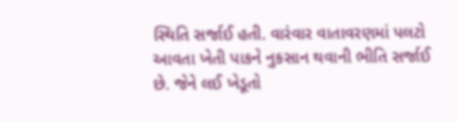સ્થિતિ સર્જાઈ હતી. વારંવાર વાતાવરણમાં પલટો આવતા ખેતી પાકને નુકસાન થવાની ભીતિ સર્જાઈ છે. જેને લઈ ખેડૂતો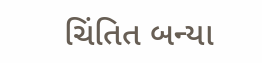ચિંતિત બન્યા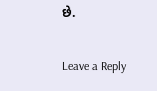છે.

Leave a Reply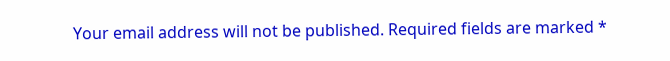Your email address will not be published. Required fields are marked *